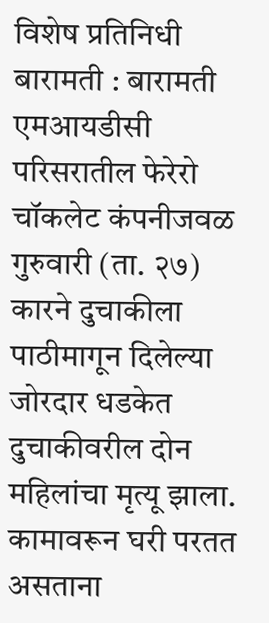विशेष प्रतिनिधी
बारामती : बारामती एमआयडीसी परिसरातील फेरेरो चॉकलेट कंपनीजवळ गुरुवारी (ता. २७) कारने दुचाकीला पाठीमागून दिलेल्या जोरदार धडकेत दुचाकीवरील दोन महिलांचा मृत्यू झाला. कामावरून घरी परतत असताना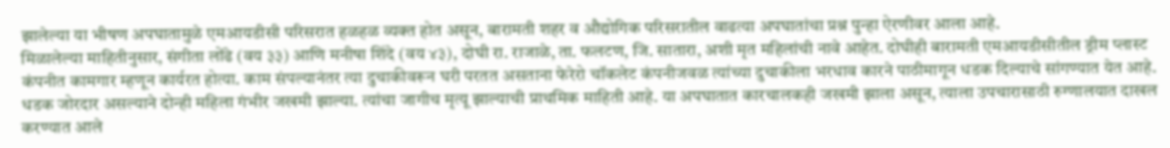झालेल्या या भीषण अपघातामुळे एमआयडीसी परिसरात हळहळ व्यक्त होत असून, बारामती शहर व औद्योगिक परिसरातील वाढत्या अपघातांचा प्रश्न पुन्हा ऐरणीवर आला आहे.
मिळालेल्या माहितीनुसार, संगीता लोंढे (वय ३३) आणि मनीषा शिंदे (वय ४३), दोघी रा. राजाळे, ता. फलटण, जि. सातारा, अशी मृत महिलांची नावे आहेत. दोघीही बारामती एमआयडीसीतील ड्रीम प्लास्ट कंपनीत कामगार म्हणून कार्यरत होत्या. काम संपल्यानंतर त्या दुचाकीवरून घरी परतत असताना फेरेरो चॉकलेट कंपनीजवळ त्यांच्या दुचाकीला भरधाव कारने पाठीमागून धडक दिल्याचे सांगण्यात येत आहे.
धडक जोरदार असल्याने दोन्ही महिला गंभीर जखमी झाल्या. त्यांचा जागीच मृत्यू झाल्याची प्राथमिक माहिती आहे. या अपघातात कारचालकही जखमी झाला असून, त्याला उपचारासाठी रुग्णालयात दाखल करण्यात आले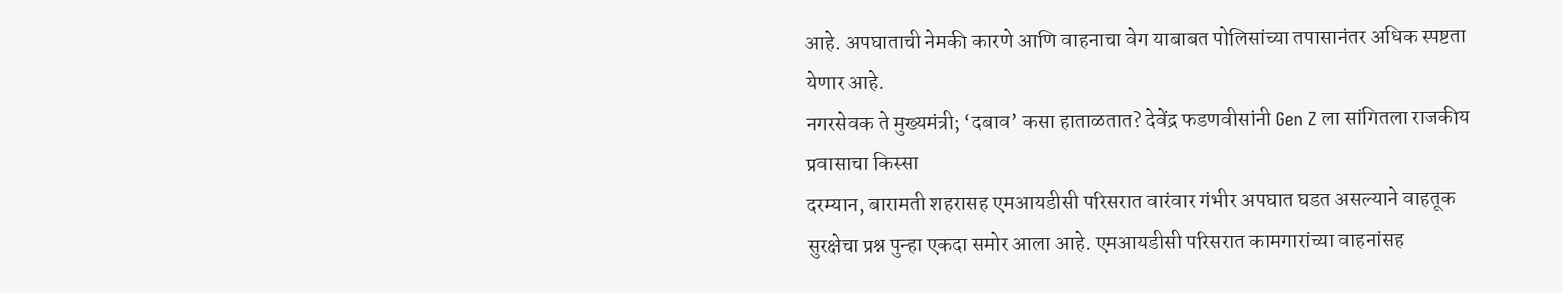आहे. अपघाताची नेमकी कारणे आणि वाहनाचा वेग याबाबत पोलिसांच्या तपासानंतर अधिक स्पष्टता येणार आहे.
नगरसेवक ते मुख्यमंत्री; ‘दबाव’ कसा हाताळतात? देवेंद्र फडणवीसांनी Gen Z ला सांगितला राजकीय प्रवासाचा किस्सा
दरम्यान, बारामती शहरासह एमआयडीसी परिसरात वारंवार गंभीर अपघात घडत असल्याने वाहतूक सुरक्षेचा प्रश्न पुन्हा एकदा समोर आला आहे. एमआयडीसी परिसरात कामगारांच्या वाहनांसह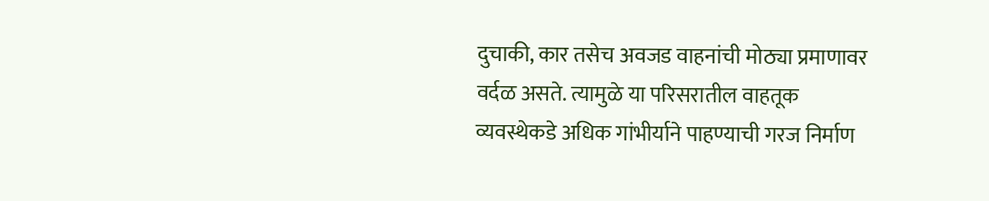दुचाकी, कार तसेच अवजड वाहनांची मोठ्या प्रमाणावर वर्दळ असते. त्यामुळे या परिसरातील वाहतूक व्यवस्थेकडे अधिक गांभीर्याने पाहण्याची गरज निर्माण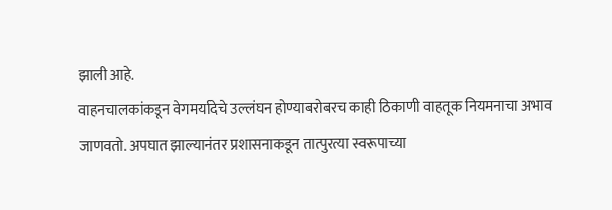झाली आहे.
वाहनचालकांकडून वेगमर्यादेचे उल्लंघन होण्याबरोबरच काही ठिकाणी वाहतूक नियमनाचा अभाव जाणवतो. अपघात झाल्यानंतर प्रशासनाकडून तात्पुरत्या स्वरूपाच्या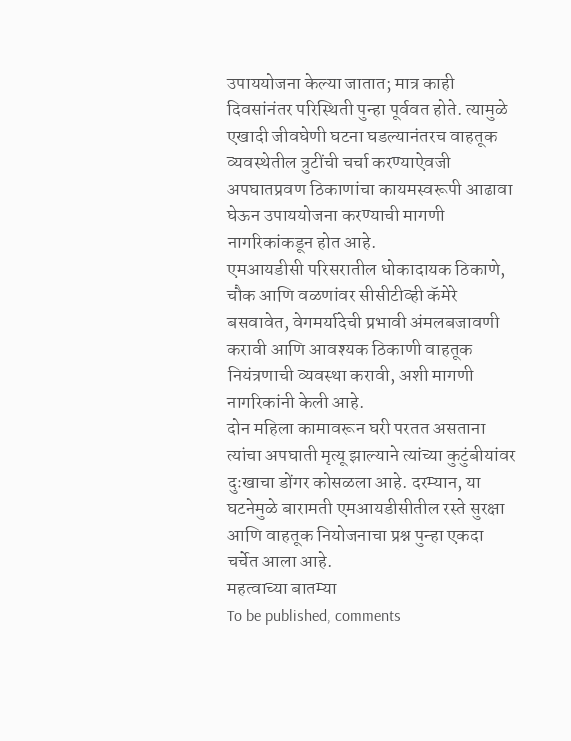उपाययोजना केल्या जातात; मात्र काही दिवसांनंतर परिस्थिती पुन्हा पूर्ववत होते. त्यामुळे एखादी जीवघेणी घटना घडल्यानंतरच वाहतूक व्यवस्थेतील त्रुटींची चर्चा करण्याऐवजी अपघातप्रवण ठिकाणांचा कायमस्वरूपी आढावा घेऊन उपाययोजना करण्याची मागणी नागरिकांकडून होत आहे.
एमआयडीसी परिसरातील धोकादायक ठिकाणे, चौक आणि वळणांवर सीसीटीव्ही कॅमेरे बसवावेत, वेगमर्यादेची प्रभावी अंमलबजावणी करावी आणि आवश्यक ठिकाणी वाहतूक नियंत्रणाची व्यवस्था करावी, अशी मागणी नागरिकांनी केली आहे.
दोन महिला कामावरून घरी परतत असताना त्यांचा अपघाती मृत्यू झाल्याने त्यांच्या कुटुंबीयांवर दुःखाचा डोंगर कोसळला आहे. दरम्यान, या घटनेमुळे बारामती एमआयडीसीतील रस्ते सुरक्षा आणि वाहतूक नियोजनाचा प्रश्न पुन्हा एकदा चर्चेत आला आहे.
महत्वाच्या बातम्या
To be published, comments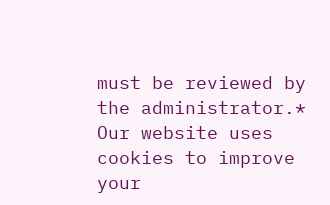must be reviewed by the administrator.*
Our website uses cookies to improve your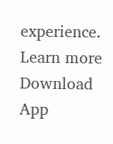experience. Learn more
Download App